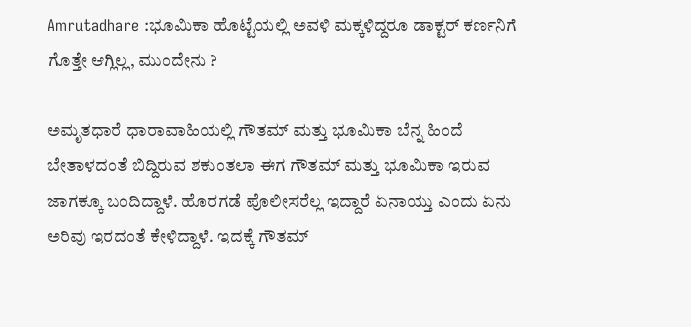Amrutadhare :ಭೂಮಿಕಾ ಹೊಟ್ಟೆಯಲ್ಲಿ ಅವಳಿ ಮಕ್ಕಳಿದ್ದರೂ ಡಾಕ್ಟರ್ ಕರ್ಣನಿಗೆ ಗೊತ್ತೇ ಆಗ್ಲಿಲ್ಲ, ಮುಂದೇನು ?

ಅಮೃತಧಾರೆ ಧಾರಾವಾಹಿಯಲ್ಲಿ ಗೌತಮ್ ಮತ್ತು ಭೂಮಿಕಾ ಬೆನ್ನ ಹಿಂದೆ ಬೇತಾಳದಂತೆ ಬಿದ್ದಿರುವ ಶಕುಂತಲಾ ಈಗ ಗೌತಮ್ ಮತ್ತು ಭೂಮಿಕಾ ಇರುವ ಜಾಗಕ್ಕೂ ಬಂದಿದ್ದಾಳೆ. ಹೊರಗಡೆ ಪೊಲೀಸರೆಲ್ಲ ಇದ್ದಾರೆ ಏನಾಯ್ತು ಎಂದು ಏನು ಅರಿವು ಇರದಂತೆ ಕೇಳಿದ್ದಾಳೆ. ಇದಕ್ಕೆ ಗೌತಮ್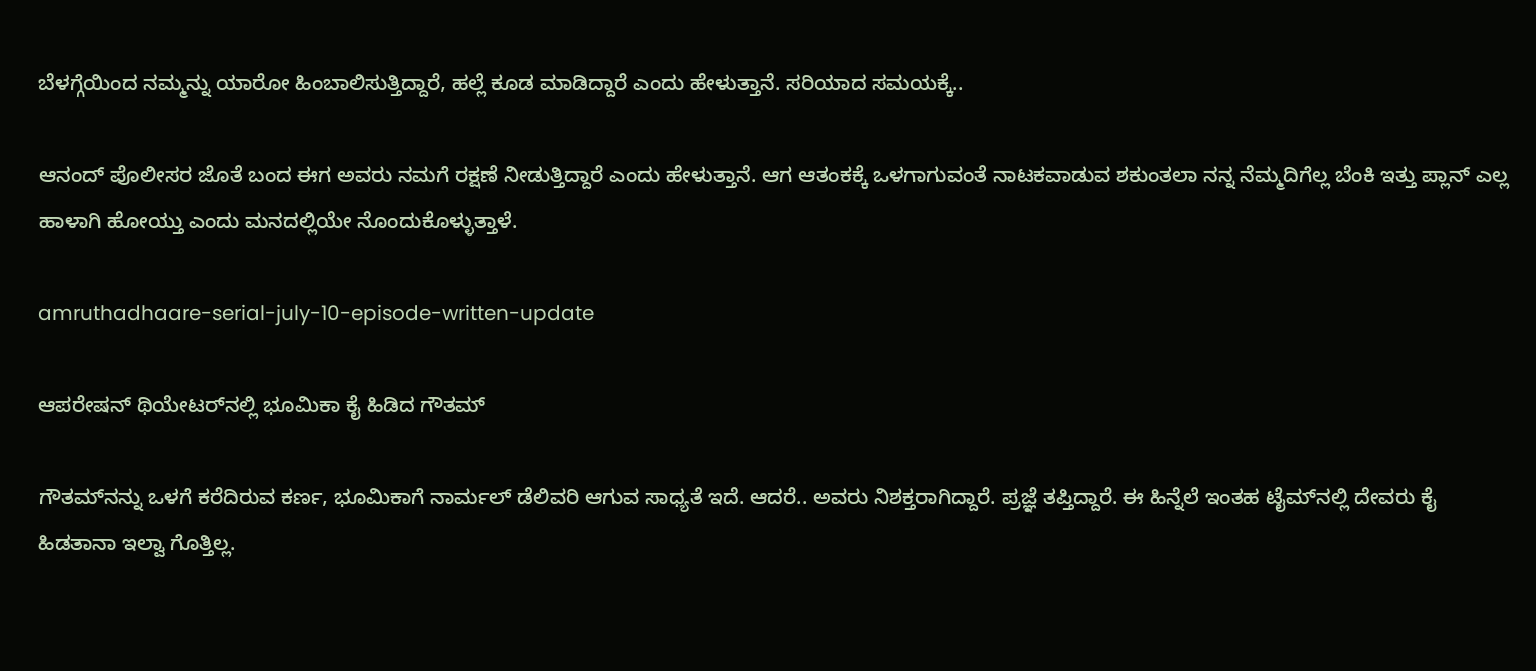ಬೆಳಗ್ಗೆಯಿಂದ ನಮ್ಮನ್ನು ಯಾರೋ ಹಿಂಬಾಲಿಸುತ್ತಿದ್ದಾರೆ, ಹಲ್ಲೆ ಕೂಡ ಮಾಡಿದ್ದಾರೆ ಎಂದು ಹೇಳುತ್ತಾನೆ. ಸರಿಯಾದ ಸಮಯಕ್ಕೆ..

ಆನಂದ್ ಪೊಲೀಸರ ಜೊತೆ ಬಂದ ಈಗ ಅವರು ನಮಗೆ ರಕ್ಷಣೆ ನೀಡುತ್ತಿದ್ದಾರೆ ಎಂದು ಹೇಳುತ್ತಾನೆ. ಆಗ ಆತಂಕಕ್ಕೆ ಒಳಗಾಗುವಂತೆ ನಾಟಕವಾಡುವ ಶಕುಂತಲಾ ನನ್ನ ನೆಮ್ಮದಿಗೆಲ್ಲ ಬೆಂಕಿ ಇತ್ತು ಪ್ಲಾನ್ ಎಲ್ಲ ಹಾಳಾಗಿ ಹೋಯ್ತು ಎಂದು ಮನದಲ್ಲಿಯೇ ನೊಂದುಕೊಳ್ಳುತ್ತಾಳೆ.

amruthadhaare-serial-july-10-episode-written-update

ಆಪರೇಷನ್ ಥಿಯೇಟರ್‌ನಲ್ಲಿ ಭೂಮಿಕಾ ಕೈ ಹಿಡಿದ ಗೌತಮ್

ಗೌತಮ್‌ನನ್ನು ಒಳಗೆ ಕರೆದಿರುವ ಕರ್ಣ, ಭೂಮಿಕಾಗೆ ನಾರ್ಮಲ್ ಡೆಲಿವರಿ ಆಗುವ ಸಾಧ್ಯತೆ ಇದೆ. ಆದರೆ.. ಅವರು ನಿಶಕ್ತರಾಗಿದ್ದಾರೆ. ಪ್ರಜ್ಞೆ ತಪ್ತಿದ್ದಾರೆ. ಈ ಹಿನ್ನೆಲೆ ಇಂತಹ ಟೈಮ್‌ನಲ್ಲಿ ದೇವರು ಕೈ ಹಿಡತಾನಾ ಇಲ್ವಾ ಗೊತ್ತಿಲ್ಲ.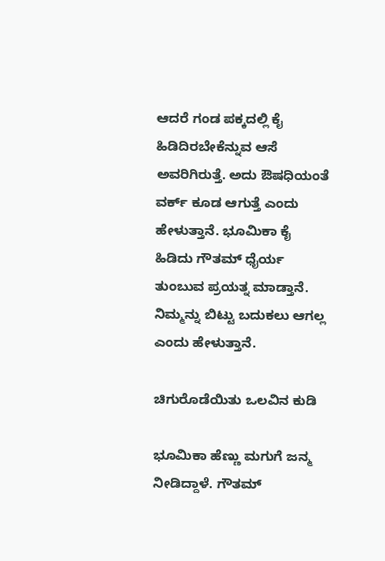ಆದರೆ ಗಂಡ ಪಕ್ಕದಲ್ಲಿ ಕೈ ಹಿಡಿದಿರಬೇಕೆನ್ನುವ ಆಸೆ ಅವರಿಗಿರುತ್ತೆ. ಅದು ಔಷಧಿಯಂತೆ ವರ್ಕ್ ಕೂಡ ಆಗುತ್ತೆ ಎಂದು ಹೇಳುತ್ತಾನೆ. ಭೂಮಿಕಾ ಕೈ ಹಿಡಿದು ಗೌತಮ್ ಧೈರ್ಯ ತುಂಬುವ ಪ್ರಯತ್ನ ಮಾಡ್ತಾನೆ. ನಿಮ್ಮನ್ನು ಬಿಟ್ಟು ಬದುಕಲು ಆಗಲ್ಲ ಎಂದು ಹೇಳುತ್ತಾನೆ.

ಚಿಗುರೊಡೆಯಿತು ಒಲವಿನ ಕುಡಿ

ಭೂಮಿಕಾ ಹೆಣ್ಣು ಮಗುಗೆ ಜನ್ಮ ನೀಡಿದ್ದಾಳೆ. ಗೌತಮ್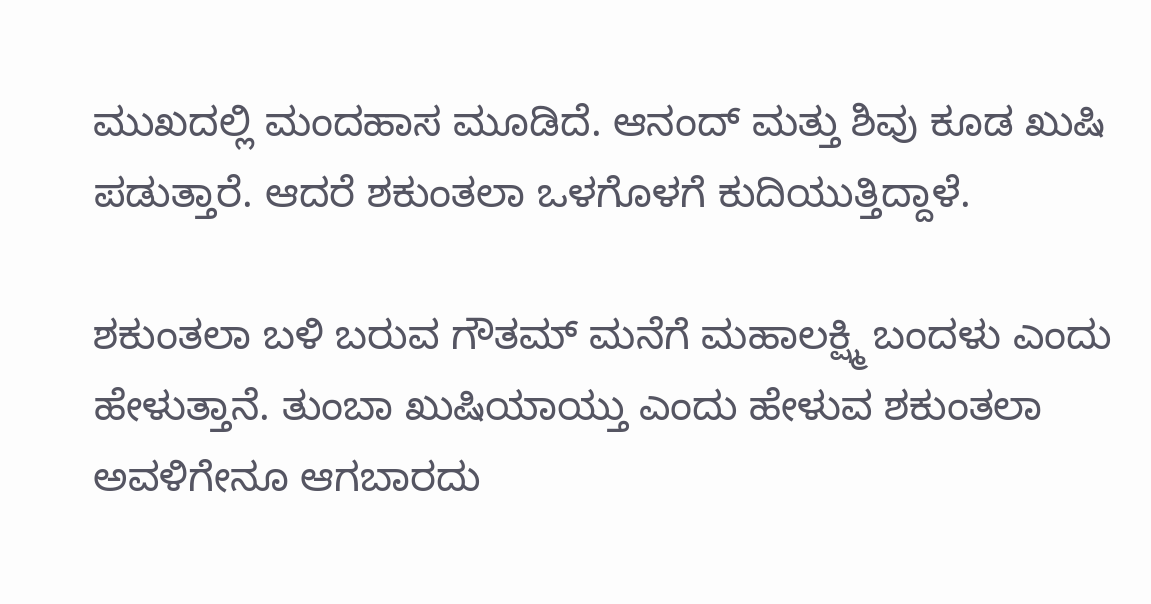ಮುಖದಲ್ಲಿ ಮಂದಹಾಸ ಮೂಡಿದೆ. ಆನಂದ್ ಮತ್ತು ಶಿವು ಕೂಡ ಖುಷಿ ಪಡುತ್ತಾರೆ. ಆದರೆ ಶಕುಂತಲಾ ಒಳಗೊಳಗೆ ಕುದಿಯುತ್ತಿದ್ದಾಳೆ.

ಶಕುಂತಲಾ ಬಳಿ ಬರುವ ಗೌತಮ್ ಮನೆಗೆ ಮಹಾಲಕ್ಷ್ಮಿ ಬಂದಳು ಎಂದು ಹೇಳುತ್ತಾನೆ. ತುಂಬಾ ಖುಷಿಯಾಯ್ತು ಎಂದು ಹೇಳುವ ಶಕುಂತಲಾ ಅವಳಿಗೇನೂ ಆಗಬಾರದು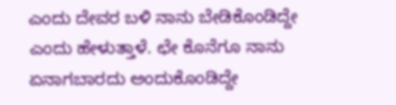ಎಂದು ದೇವರ ಬಳಿ ನಾನು ಬೇಡಿಕೊಂಡಿದ್ದೇ ಎಂದು ಹೇಳುತ್ತಾಳೆ. ಛೇ ಕೊನೆಗೂ ನಾನು ಏನಾಗಬಾರದು ಅಂದುಕೊಂಡಿದ್ದೇ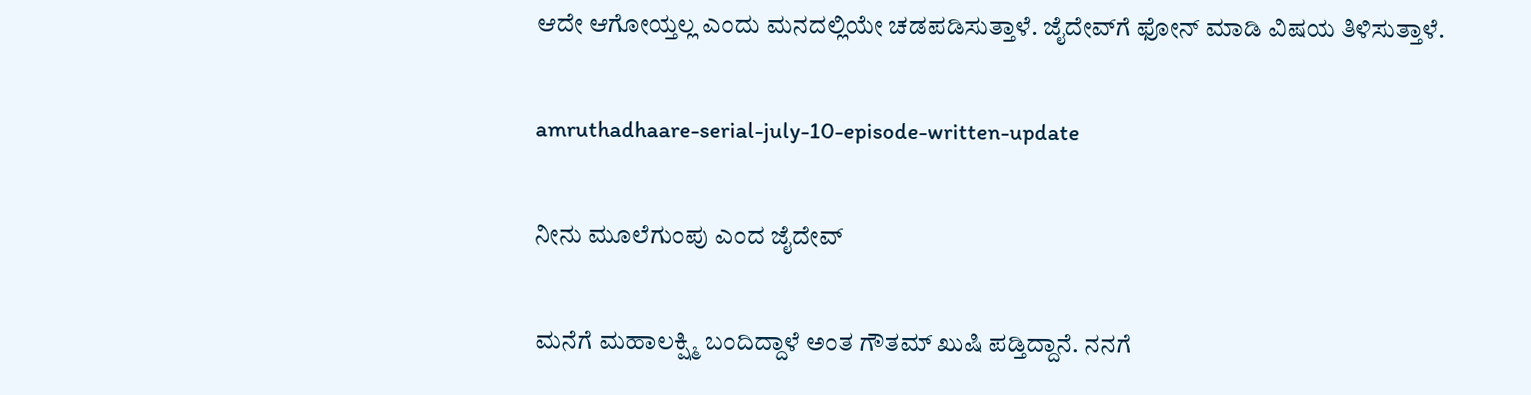ಆದೇ ಆಗೋಯ್ತಲ್ಲ ಎಂದು ಮನದಲ್ಲಿಯೇ ಚಡಪಡಿಸುತ್ತಾಳೆ. ಜೈದೇವ್‌ಗೆ ಫೋನ್ ಮಾಡಿ ವಿಷಯ ತಿಳಿಸುತ್ತಾಳೆ.

amruthadhaare-serial-july-10-episode-written-update

ನೀನು ಮೂಲೆಗುಂಪು ಎಂದ ಜೈದೇವ್

ಮನೆಗೆ ಮಹಾಲಕ್ಷ್ಮಿ ಬಂದಿದ್ದಾಳೆ ಅಂತ ಗೌತಮ್ ಖುಷಿ ಪಡ್ತಿದ್ದಾನೆ. ನನಗೆ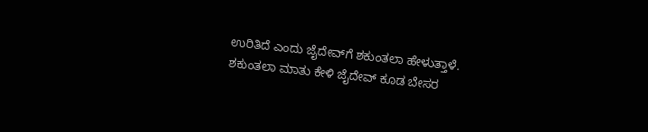ಉರಿತಿದೆ ಎಂದು ಜೈದೇವ್‌ಗೆ ಶಕುಂತಲಾ ಹೇಳುತ್ತಾಳೆ. ಶಕುಂತಲಾ ಮಾತು ಕೇಳಿ ಜೈದೇವ್ ಕೂಡ ಬೇಸರ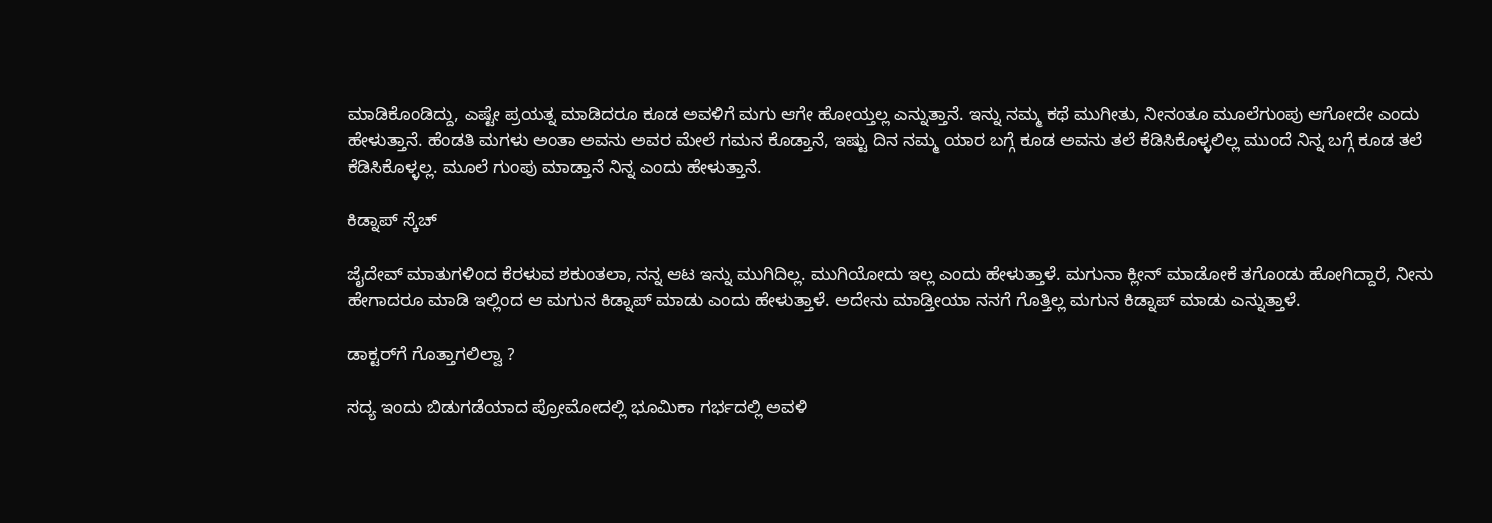ಮಾಡಿಕೊಂಡಿದ್ದು, ಎಷ್ಟೇ ಪ್ರಯತ್ನ ಮಾಡಿದರೂ ಕೂಡ ಅವಳಿಗೆ ಮಗು ಆಗೇ ಹೋಯ್ತಲ್ಲ ಎನ್ನುತ್ತಾನೆ. ಇನ್ನು ನಮ್ಮ ಕಥೆ ಮುಗೀತು, ನೀನಂತೂ ಮೂಲೆಗುಂಪು ಆಗೋದೇ ಎಂದು ಹೇಳುತ್ತಾನೆ. ಹೆಂಡತಿ ಮಗಳು ಅಂತಾ ಅವನು ಅವರ ಮೇಲೆ ಗಮನ ಕೊಡ್ತಾನೆ, ಇಷ್ಟು ದಿನ ನಮ್ಮ ಯಾರ ಬಗ್ಗೆ ಕೂಡ ಅವನು ತಲೆ ಕೆಡಿಸಿಕೊಳ್ಳಲಿಲ್ಲ ಮುಂದೆ ನಿನ್ನ ಬಗ್ಗೆ ಕೂಡ ತಲೆ ಕೆಡಿಸಿಕೊಳ್ಳಲ್ಲ. ಮೂಲೆ ಗುಂಪು ಮಾಡ್ತಾನೆ ನಿನ್ನ ಎಂದು ಹೇಳುತ್ತಾನೆ.

ಕಿಡ್ನಾಪ್ ಸ್ಕೆಚ್

ಜೈದೇವ್ ಮಾತುಗಳಿಂದ ಕೆರಳುವ ಶಕುಂತಲಾ, ನನ್ನ ಆಟ ಇನ್ನು ಮುಗಿದಿಲ್ಲ. ಮುಗಿಯೋದು ಇಲ್ಲ ಎಂದು ಹೇಳುತ್ತಾಳೆ. ಮಗುನಾ ಕ್ಲೀನ್ ಮಾಡೋಕೆ ತಗೊಂಡು ಹೋಗಿದ್ದಾರೆ, ನೀನು ಹೇಗಾದರೂ ಮಾಡಿ ಇಲ್ಲಿಂದ ಆ ಮಗುನ ಕಿಡ್ನಾಪ್ ಮಾಡು ಎಂದು ಹೇಳುತ್ತಾಳೆ. ಅದೇನು ಮಾಡ್ತೀಯಾ ನನಗೆ ಗೊತ್ತಿಲ್ಲ ಮಗುನ ಕಿಡ್ನಾಪ್ ಮಾಡು ಎನ್ನುತ್ತಾಳೆ.

ಡಾಕ್ಟರ್‌ಗೆ ಗೊತ್ತಾಗಲಿಲ್ವಾ ?

ಸದ್ಯ ಇಂದು ಬಿಡುಗಡೆಯಾದ ಪ್ರೋಮೋದಲ್ಲಿ ಭೂಮಿಕಾ ಗರ್ಭದಲ್ಲಿ ಅವಳಿ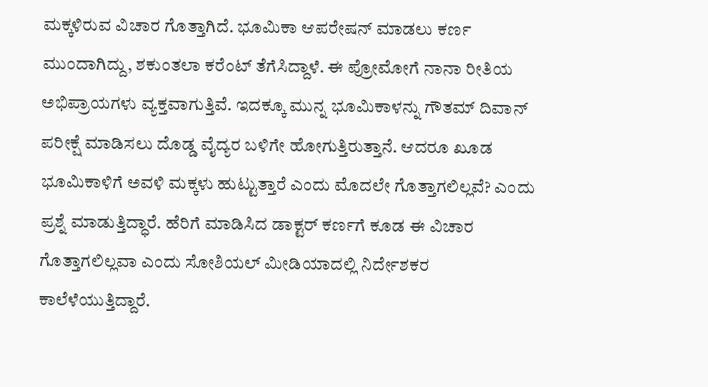ಮಕ್ಕಳಿರುವ ವಿಚಾರ ಗೊತ್ತಾಗಿದೆ. ಭೂಮಿಕಾ ಆಪರೇಷನ್ ಮಾಡಲು ಕರ್ಣ ಮುಂದಾಗಿದ್ದು, ಶಕುಂತಲಾ ಕರೆಂಟ್ ತೆಗೆಸಿದ್ದಾಳೆ. ಈ ಪ್ರೋಮೋಗೆ ನಾನಾ ರೀತಿಯ ಅಭಿಪ್ರಾಯಗಳು ವ್ಯಕ್ತವಾಗುತ್ತಿವೆ. ಇದಕ್ಕೂ ಮುನ್ನ ಭೂಮಿಕಾಳನ್ನು ಗೌತಮ್ ದಿವಾನ್ ಪರೀಕ್ಷೆ ಮಾಡಿಸಲು ದೊಡ್ಡ ವೈದ್ಯರ ಬಳಿಗೇ ಹೋಗುತ್ತಿರುತ್ತಾನೆ. ಆದರೂ ಖೂಡ ಭೂಮಿಕಾಳಿಗೆ ಅವಳಿ ಮಕ್ಕಳು ಹುಟ್ಟುತ್ತಾರೆ ಎಂದು ಮೊದಲೇ ಗೊತ್ತಾಗಲಿಲ್ಲವೆ? ಎಂದು ಪ್ರಶ್ನೆ ಮಾಡುತ್ತಿದ್ಧಾರೆ. ಹೆರಿಗೆ ಮಾಡಿಸಿದ ಡಾಕ್ಟರ್ ಕರ್ಣಗೆ ಕೂಡ ಈ ವಿಚಾರ ಗೊತ್ತಾಗಲಿಲ್ಲವಾ ಎಂದು ಸೋಶಿಯಲ್ ಮೀಡಿಯಾದಲ್ಲಿ ನಿರ್ದೇಶಕರ ಕಾಲೆಳೆಯುತ್ತಿದ್ದಾರೆ.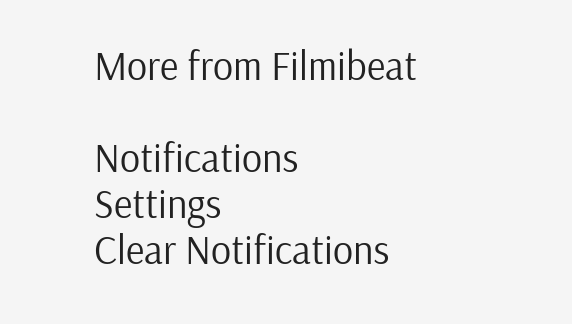More from Filmibeat

Notifications
Settings
Clear Notifications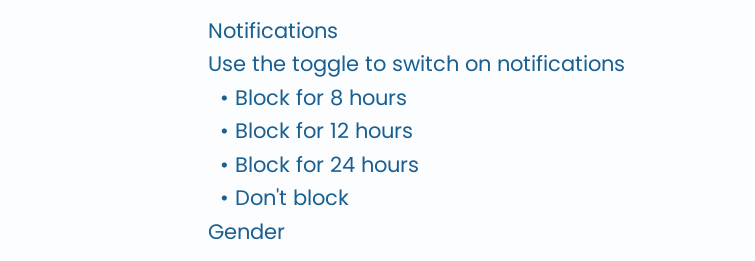Notifications
Use the toggle to switch on notifications
  • Block for 8 hours
  • Block for 12 hours
  • Block for 24 hours
  • Don't block
Gender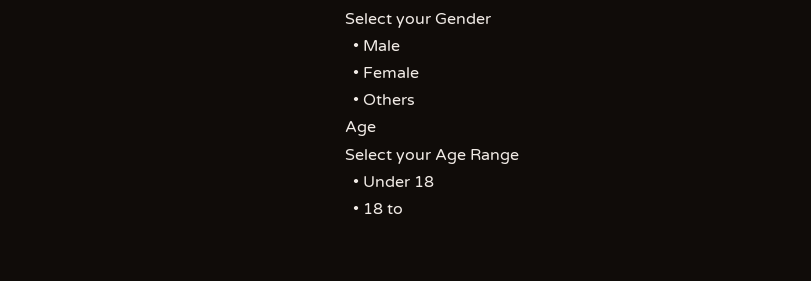Select your Gender
  • Male
  • Female
  • Others
Age
Select your Age Range
  • Under 18
  • 18 to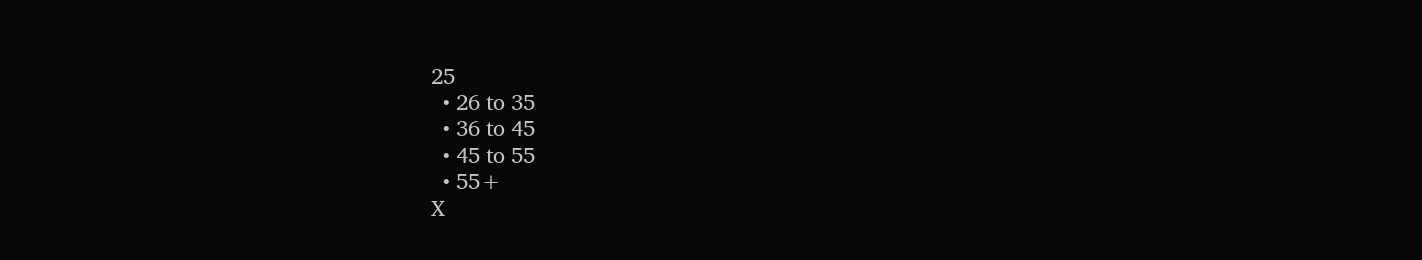25
  • 26 to 35
  • 36 to 45
  • 45 to 55
  • 55+
X